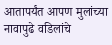आतापर्यंत आपण मुलांच्या नावापुढे वडिलांचे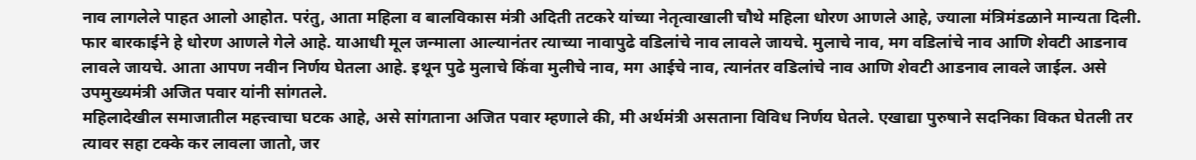नाव लागलेले पाहत आलो आहोत. परंतु, आता महिला व बालविकास मंत्री अदिती तटकरे यांच्या नेतृत्वाखाली चौथे महिला धोरण आणले आहे, ज्याला मंत्रिमंडळाने मान्यता दिली. फार बारकाईने हे धोरण आणले गेले आहे. याआधी मूल जन्माला आल्यानंतर त्याच्या नावापुढे वडिलांचे नाव लावले जायचे. मुलाचे नाव, मग वडिलांचे नाव आणि शेवटी आडनाव लावले जायचे. आता आपण नवीन निर्णय घेतला आहे. इथून पुढे मुलाचे किंवा मुलीचे नाव, मग आईचे नाव, त्यानंतर वडिलांचे नाव आणि शेवटी आडनाव लावले जाईल. असे उपमुख्यमंत्री अजित पवार यांनी सांगतले.
महिलादेखील समाजातील महत्त्वाचा घटक आहे, असे सांगताना अजित पवार म्हणाले की, मी अर्थमंत्री असताना विविध निर्णय घेतले. एखाद्या पुरुषाने सदनिका विकत घेतली तर त्यावर सहा टक्के कर लावला जातो, जर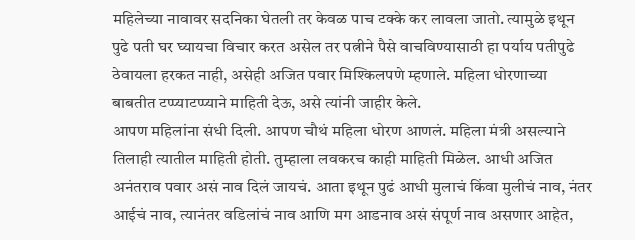महिलेच्या नावावर सदनिका घेतली तर केवळ पाच टक्के कर लावला जातो. त्यामुळे इथून पुढे पती घर घ्यायचा विचार करत असेल तर पत्नीने पैसे वाचविण्यासाठी हा पर्याय पतीपुढे ठेवायला हरकत नाही, असेही अजित पवार मिश्किलपणे म्हणाले. महिला धोरणाच्या बाबतीत टप्प्याटप्प्याने माहिती देऊ, असे त्यांनी जाहीर केले.
आपण महिलांना संधी दिली. आपण चौथं महिला धोरण आणलं. महिला मंत्री असल्याने तिलाही त्यातील माहिती होती. तुम्हाला लवकरच काही माहिती मिळेल. आधी अजित अनंतराव पवार असं नाव दिलं जायचं. आता इथून पुढं आधी मुलाचं किंवा मुलीचं नाव, नंतर आईचं नाव, त्यानंतर वडिलांचं नाव आणि मग आडनाव असं संपूर्ण नाव असणार आहेत,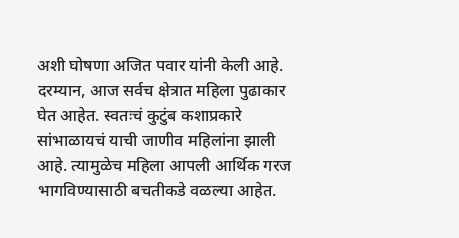अशी घोषणा अजित पवार यांनी केली आहे.
दरम्यान, आज सर्वच क्षेत्रात महिला पुढाकार घेत आहेत. स्वतःचं कुटुंब कशाप्रकारे सांभाळायचं याची जाणीव महिलांना झाली आहे. त्यामुळेच महिला आपली आर्थिक गरज भागविण्यासाठी बचतीकडे वळल्या आहेत.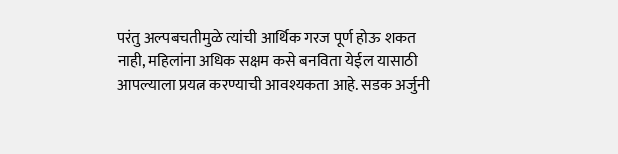परंतु अल्पबचतीमुळे त्यांची आर्थिक गरज पूर्ण होऊ शकत नाही, महिलांना अधिक सक्षम कसे बनविता येईल यासाठी आपल्याला प्रयत्न करण्याची आवश्यकता आहे. सडक अर्जुनी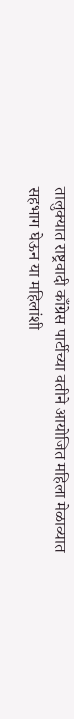तालुक्यात राष्ट्रवादी काँग्रेस पार्टीच्या वतीने आयोजित महिला मेळाव्यात सहभाग घेऊन या महिलांशी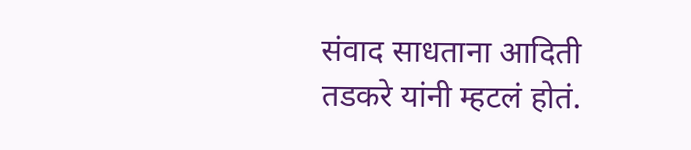संवाद साधताना आदिती तडकरे यांनी म्हटलं होतं.